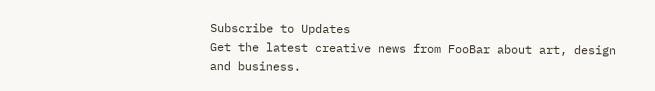Subscribe to Updates
Get the latest creative news from FooBar about art, design and business.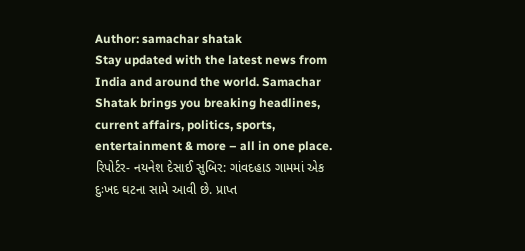Author: samachar shatak
Stay updated with the latest news from India and around the world. Samachar Shatak brings you breaking headlines, current affairs, politics, sports, entertainment & more – all in one place.
રિપોર્ટર- નયનેશ દેસાઈ સુબિર: ગાંવદહાડ ગામમાં એક દુઃખદ ઘટના સામે આવી છે. પ્રાપ્ત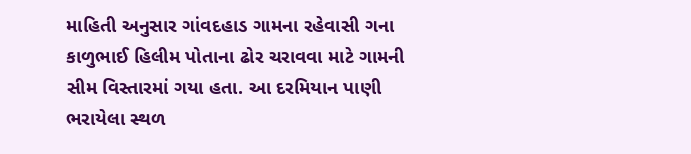માહિતી અનુસાર ગાંવદહાડ ગામના રહેવાસી ગના કાળુભાઈ હિલીમ પોતાના ઢોર ચરાવવા માટે ગામની સીમ વિસ્તારમાં ગયા હતા. આ દરમિયાન પાણી ભરાયેલા સ્થળ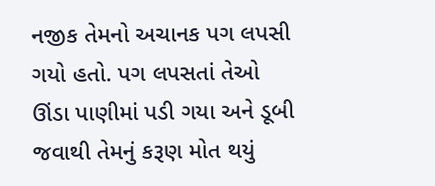નજીક તેમનો અચાનક પગ લપસી ગયો હતો. પગ લપસતાં તેઓ ઊંડા પાણીમાં પડી ગયા અને ડૂબી જવાથી તેમનું કરૂણ મોત થયું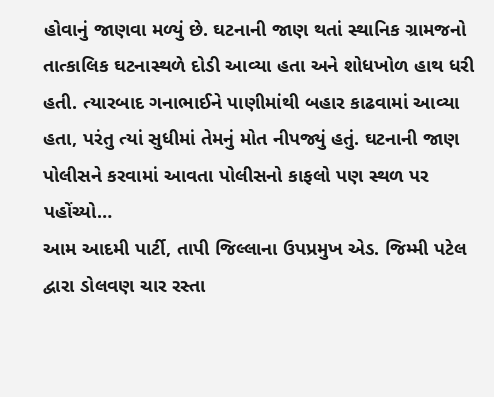હોવાનું જાણવા મળ્યું છે. ઘટનાની જાણ થતાં સ્થાનિક ગ્રામજનો તાત્કાલિક ઘટનાસ્થળે દોડી આવ્યા હતા અને શોધખોળ હાથ ધરી હતી. ત્યારબાદ ગનાભાઈને પાણીમાંથી બહાર કાઢવામાં આવ્યા હતા, પરંતુ ત્યાં સુધીમાં તેમનું મોત નીપજ્યું હતું. ઘટનાની જાણ પોલીસને કરવામાં આવતા પોલીસનો કાફલો પણ સ્થળ પર પહોંચ્યો…
આમ આદમી પાર્ટી, તાપી જિલ્લાના ઉપપ્રમુખ એડ. જિમ્મી પટેલ દ્વારા ડોલવણ ચાર રસ્તા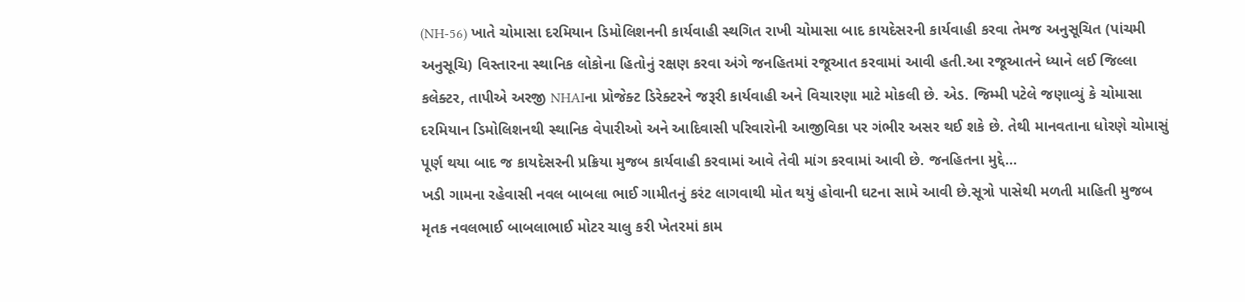(NH-56) ખાતે ચોમાસા દરમિયાન ડિમોલિશનની કાર્યવાહી સ્થગિત રાખી ચોમાસા બાદ કાયદેસરની કાર્યવાહી કરવા તેમજ અનુસૂચિત (પાંચમી અનુસૂચિ) વિસ્તારના સ્થાનિક લોકોના હિતોનું રક્ષણ કરવા અંગે જનહિતમાં રજૂઆત કરવામાં આવી હતી.આ રજૂઆતને ધ્યાને લઈ જિલ્લા કલેક્ટર, તાપીએ અરજી NHAIના પ્રોજેક્ટ ડિરેક્ટરને જરૂરી કાર્યવાહી અને વિચારણા માટે મોકલી છે. એડ. જિમ્મી પટેલે જણાવ્યું કે ચોમાસા દરમિયાન ડિમોલિશનથી સ્થાનિક વેપારીઓ અને આદિવાસી પરિવારોની આજીવિકા પર ગંભીર અસર થઈ શકે છે. તેથી માનવતાના ધોરણે ચોમાસું પૂર્ણ થયા બાદ જ કાયદેસરની પ્રક્રિયા મુજબ કાર્યવાહી કરવામાં આવે તેવી માંગ કરવામાં આવી છે. જનહિતના મુદ્દે…
ખડી ગામના રહેવાસી નવલ બાબલા ભાઈ ગામીતનું કરંટ લાગવાથી મોત થયું હોવાની ઘટના સામે આવી છે.સૂત્રો પાસેથી મળતી માહિતી મુજબ મૃતક નવલભાઈ બાબલાભાઈ મોટર ચાલુ કરી ખેતરમાં કામ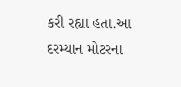કરી રહ્યા હતા.આ દરમ્યાન મોટરના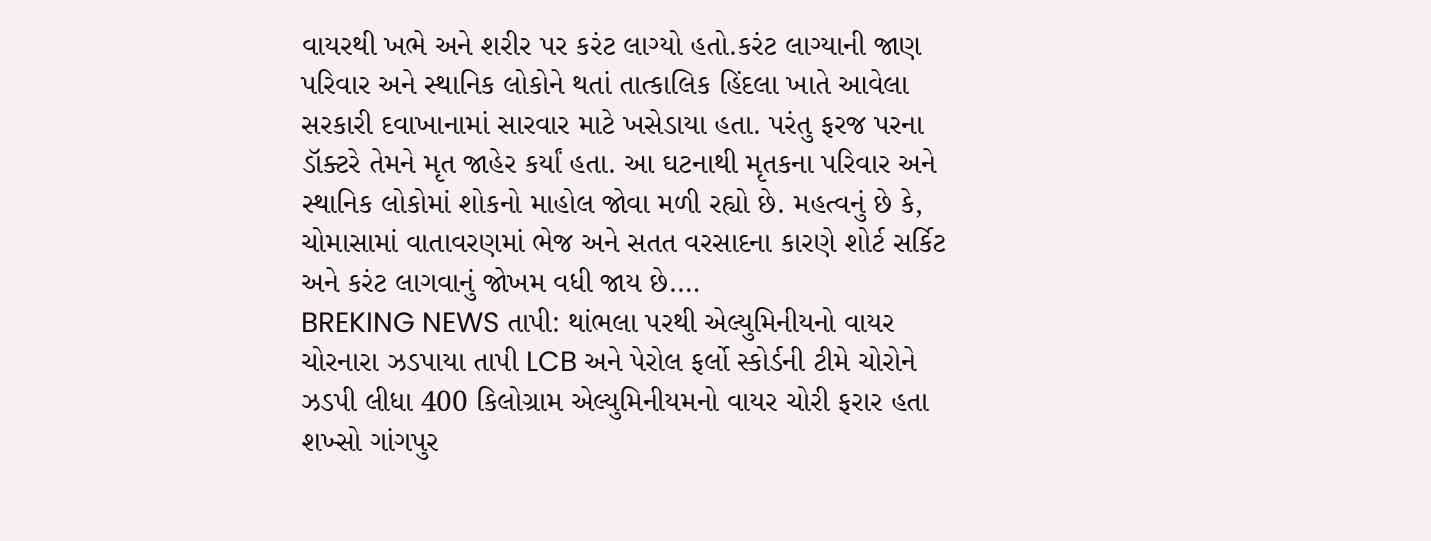વાયરથી ખભે અને શરીર પર કરંટ લાગ્યો હતો.કરંટ લાગ્યાની જાણ પરિવાર અને સ્થાનિક લોકોને થતાં તાત્કાલિક હિંદલા ખાતે આવેલા સરકારી દવાખાનામાં સારવાર માટે ખસેડાયા હતા. પરંતુ ફરજ પરના ડૉક્ટરે તેમને મૃત જાહેર કર્યાં હતા. આ ઘટનાથી મૃતકના પરિવાર અને સ્થાનિક લોકોમાં શોકનો માહોલ જોવા મળી રહ્યો છે. મહત્વનું છે કે, ચોમાસામાં વાતાવરણમાં ભેજ અને સતત વરસાદના કારણે શોર્ટ સર્કિટ અને કરંટ લાગવાનું જોખમ વધી જાય છે.…
BREKING NEWS તાપી: થાંભલા પરથી એલ્યુમિનીયનો વાયર ચોરનારા ઝડપાયા તાપી LCB અને પેરોલ ફર્લો સ્કોર્ડની ટીમે ચોરોને ઝડપી લીધા 400 કિલોગ્રામ એલ્યુમિનીયમનો વાયર ચોરી ફરાર હતા શખ્સો ગાંગપુર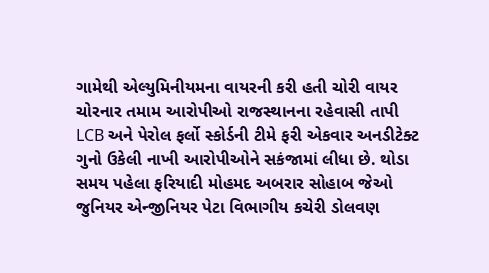ગામેથી એલ્યુમિનીયમના વાયરની કરી હતી ચોરી વાયર ચોરનાર તમામ આરોપીઓ રાજસ્થાનના રહેવાસી તાપી LCB અને પેરોલ ફર્લો સ્કોર્ડની ટીમે ફરી એકવાર અનડીટેક્ટ ગુનો ઉકેલી નાખી આરોપીઓને સકંજામાં લીધા છે. થોડા સમય પહેલા ફરિયાદી મોહમદ અબરાર સોહાબ જેઓ જુનિયર એન્જીનિયર પેટા વિભાગીય કચેરી ડોલવણ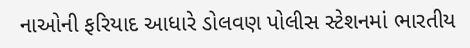નાઓની ફરિયાદ આધારે ડોલવણ પોલીસ સ્ટેશનમાં ભારતીય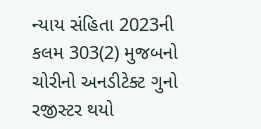ન્યાય સંહિતા 2023ની કલમ 303(2) મુજબનો ચોરીનો અનડીટેક્ટ ગુનો રજીસ્ટર થયો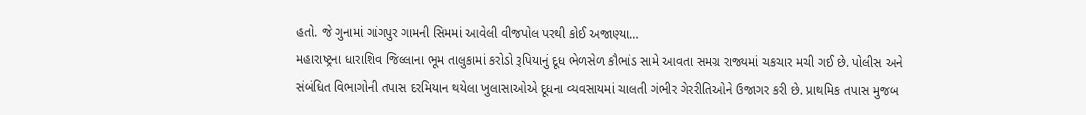હતો. જે ગુનામાં ગાંગપુર ગામની સિમમાં આવેલી વીજપોલ પરથી કોઈ અજાણ્યા…
મહારાષ્ટ્રના ધારાશિવ જિલ્લાના ભૂમ તાલુકામાં કરોડો રૂપિયાનું દૂધ ભેળસેળ કૌભાંડ સામે આવતા સમગ્ર રાજ્યમાં ચકચાર મચી ગઈ છે. પોલીસ અને સંબંધિત વિભાગોની તપાસ દરમિયાન થયેલા ખુલાસાઓએ દૂધના વ્યવસાયમાં ચાલતી ગંભીર ગેરરીતિઓને ઉજાગર કરી છે. પ્રાથમિક તપાસ મુજબ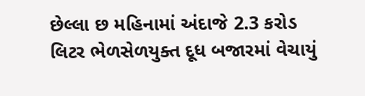છેલ્લા છ મહિનામાં અંદાજે 2.3 કરોડ લિટર ભેળસેળયુક્ત દૂધ બજારમાં વેચાયું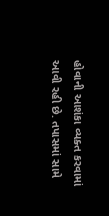હોવાની આશંકા વ્યક્ત કરવામાં આવી રહી છે. તપાસમાં સામે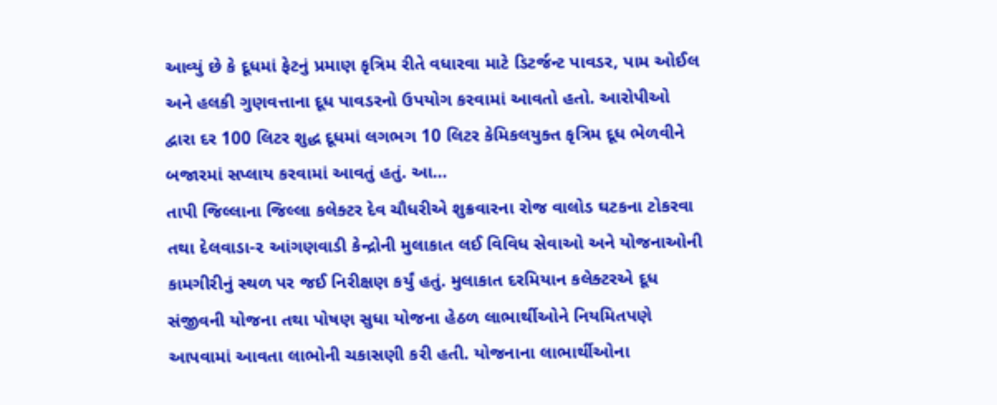આવ્યું છે કે દૂધમાં ફેટનું પ્રમાણ કૃત્રિમ રીતે વધારવા માટે ડિટર્જન્ટ પાવડર, પામ ઓઈલ અને હલકી ગુણવત્તાના દૂધ પાવડરનો ઉપયોગ કરવામાં આવતો હતો. આરોપીઓ દ્વારા દર 100 લિટર શુદ્ધ દૂધમાં લગભગ 10 લિટર કેમિકલયુક્ત કૃત્રિમ દૂધ ભેળવીને બજારમાં સપ્લાય કરવામાં આવતું હતું. આ…
તાપી જિલ્લાના જિલ્લા કલેક્ટર દેવ ચૌધરીએ શુક્રવારના રોજ વાલોડ ઘટકના ટોકરવા તથા દેલવાડા-૨ આંગણવાડી કેન્દ્રોની મુલાકાત લઈ વિવિધ સેવાઓ અને યોજનાઓની કામગીરીનું સ્થળ પર જઈ નિરીક્ષણ કર્યું હતું. મુલાકાત દરમિયાન કલેક્ટરએ દૂધ સંજીવની યોજના તથા પોષણ સુધા યોજના હેઠળ લાભાર્થીઓને નિયમિતપણે આપવામાં આવતા લાભોની ચકાસણી કરી હતી. યોજનાના લાભાર્થીઓના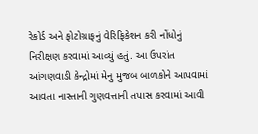રેકોર્ડ અને ફોટોગ્રાફનું વેરિફિકેશન કરી નોંધોનું નિરીક્ષણ કરવામાં આવ્યું હતું. આ ઉપરાંત આંગણવાડી કેન્દ્રોમાં મેનુ મુજબ બાળકોને આપવામાં આવતા નાસ્તાની ગુણવત્તાની તપાસ કરવામાં આવી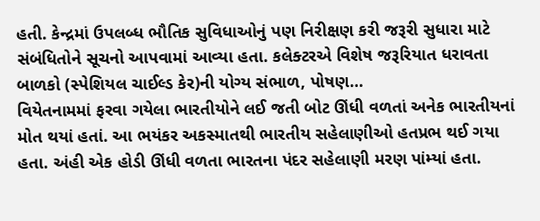હતી. કેન્દ્રમાં ઉપલબ્ધ ભૌતિક સુવિધાઓનું પણ નિરીક્ષણ કરી જરૂરી સુધારા માટે સંબંધિતોને સૂચનો આપવામાં આવ્યા હતા. કલેક્ટરએ વિશેષ જરૂરિયાત ધરાવતા બાળકો (સ્પેશિયલ ચાઈલ્ડ કેર)ની યોગ્ય સંભાળ, પોષણ…
વિયેતનામમાં ફરવા ગયેલા ભારતીયોને લઈ જતી બોટ ઊંધી વળતાં અનેક ભારતીયનાં મોત થયાં હતાં. આ ભયંકર અકસ્માતથી ભારતીય સહેલાણીઓ હતપ્રભ થઈ ગયા હતા. અંહી એક હોડી ઊંધી વળતા ભારતના પંદર સહેલાણી મરણ પાંમ્યાં હતા.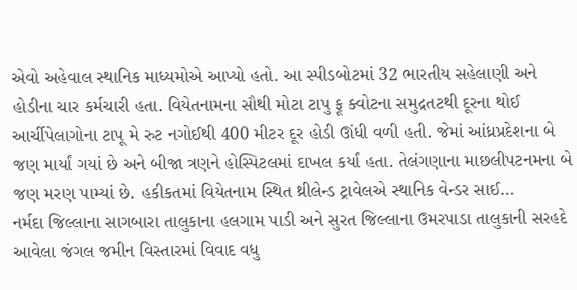એવો અહેવાલ સ્થાનિક માધ્યમોએ આપ્યો હતો. આ સ્પીડબોટમાં 32 ભારતીય સહેલાણી અને હોડીના ચાર કર્મચારી હતા. વિયેતનામના સૌથી મોટા ટાપુ ફૂ ક્વોટના સમુદ્રતટથી દૂરના થોઈ આર્ચીપેલાગોના ટાપૂ મે રુટ નગોઈથી 400 મીટર દૂર હોડી ઊંધી વળી હતી. જેમાં આંધ્રપ્રદેશના બે જણ માર્યાં ગયાં છે અને બીજા ત્રણને હોસ્પિટલમાં દાખલ કર્યાં હતા. તેલંગણાના માછલીપટનમના બે જણ મરણ પામ્યાં છે. હકીકતમાં વિયેતનામ સ્થિત થ્રીલેન્ડ ટ્રાવેલએ સ્થાનિક વેન્ડર સાઈ…
નર્મદા જિલ્લાના સાગબારા તાલુકાના હલગામ પાડી અને સુરત જિલ્લાના ઉમરપાડા તાલુકાની સરહદે આવેલા જંગલ જમીન વિસ્તારમાં વિવાદ વધુ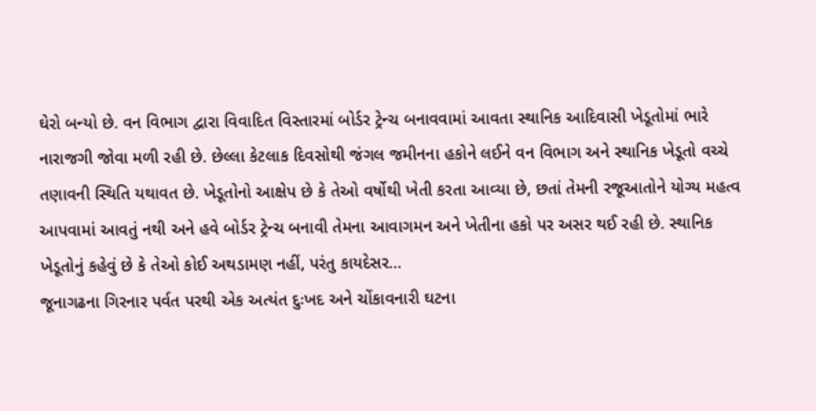ઘેરો બન્યો છે. વન વિભાગ દ્વારા વિવાદિત વિસ્તારમાં બોર્ડર ટ્રેન્ચ બનાવવામાં આવતા સ્થાનિક આદિવાસી ખેડૂતોમાં ભારે નારાજગી જોવા મળી રહી છે. છેલ્લા કેટલાક દિવસોથી જંગલ જમીનના હકોને લઈને વન વિભાગ અને સ્થાનિક ખેડૂતો વચ્ચે તણાવની સ્થિતિ યથાવત છે. ખેડૂતોનો આક્ષેપ છે કે તેઓ વર્ષોથી ખેતી કરતા આવ્યા છે, છતાં તેમની રજૂઆતોને યોગ્ય મહત્વ આપવામાં આવતું નથી અને હવે બોર્ડર ટ્રેન્ચ બનાવી તેમના આવાગમન અને ખેતીના હકો પર અસર થઈ રહી છે. સ્થાનિક ખેડૂતોનું કહેવું છે કે તેઓ કોઈ અથડામણ નહીં, પરંતુ કાયદેસર…
જૂનાગઢના ગિરનાર પર્વત પરથી એક અત્યંત દુઃખદ અને ચોંકાવનારી ઘટના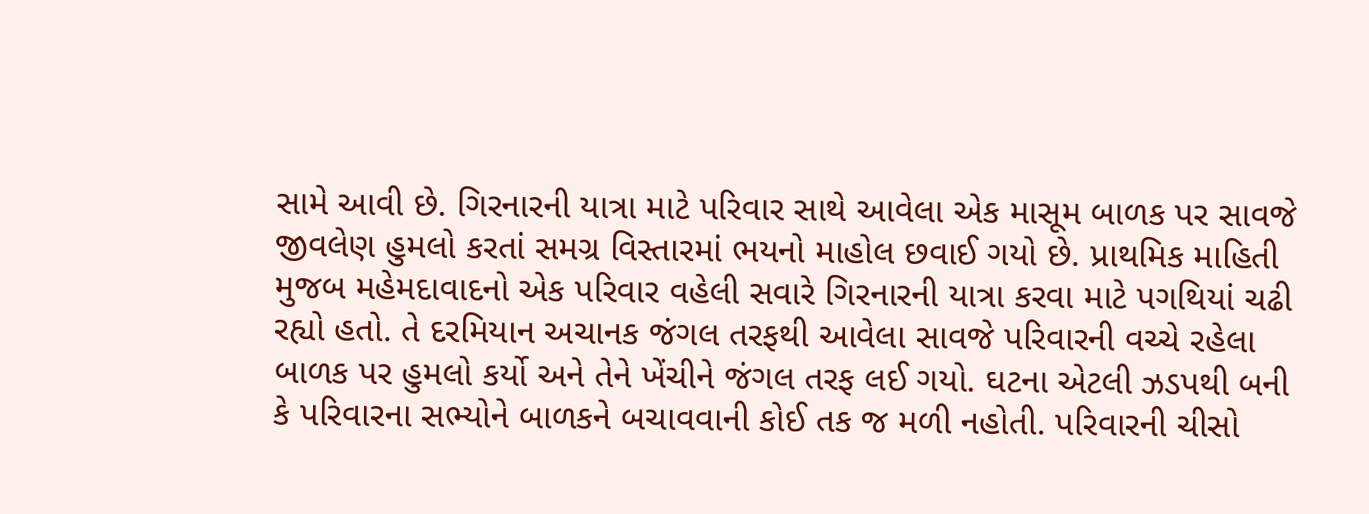સામે આવી છે. ગિરનારની યાત્રા માટે પરિવાર સાથે આવેલા એક માસૂમ બાળક પર સાવજે જીવલેણ હુમલો કરતાં સમગ્ર વિસ્તારમાં ભયનો માહોલ છવાઈ ગયો છે. પ્રાથમિક માહિતી મુજબ મહેમદાવાદનો એક પરિવાર વહેલી સવારે ગિરનારની યાત્રા કરવા માટે પગથિયાં ચઢી રહ્યો હતો. તે દરમિયાન અચાનક જંગલ તરફથી આવેલા સાવજે પરિવારની વચ્ચે રહેલા બાળક પર હુમલો કર્યો અને તેને ખેંચીને જંગલ તરફ લઈ ગયો. ઘટના એટલી ઝડપથી બની કે પરિવારના સભ્યોને બાળકને બચાવવાની કોઈ તક જ મળી નહોતી. પરિવારની ચીસો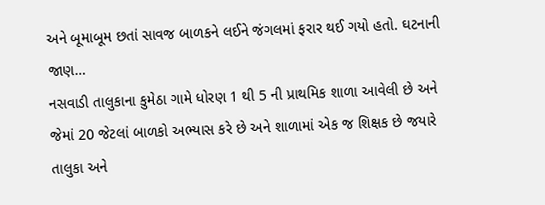અને બૂમાબૂમ છતાં સાવજ બાળકને લઈને જંગલમાં ફરાર થઈ ગયો હતો. ઘટનાની જાણ…
નસવાડી તાલુકાના કુમેઠા ગામે ધોરણ 1 થી 5 ની પ્રાથમિક શાળા આવેલી છે અને જેમાં 20 જેટલાં બાળકો અભ્યાસ કરે છે અને શાળામાં એક જ શિક્ષક છે જયારે તાલુકા અને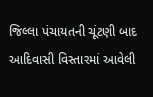જિલ્લા પંચાયતની ચૂંટણી બાદ આદિવાસી વિસ્તારમાં આવેલી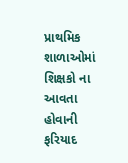પ્રાથમિક શાળાઓમાં શિક્ષકો ના આવતા હોવાની ફરિયાદ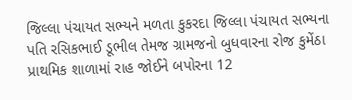જિલ્લા પંચાયત સભ્યને મળતા કુકરદા જિલ્લા પંચાયત સભ્યના પતિ રસિકભાઈ ડૂભીલ તેમજ ગ્રામજનો બુધવારના રોજ કુમેંઠા પ્રાથમિક શાળામાં રાહ જોઈને બપોરના 12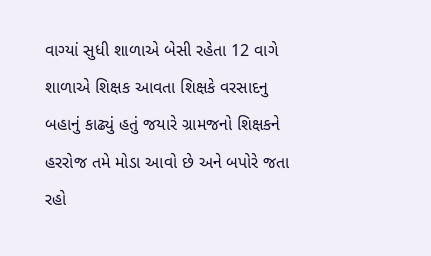વાગ્યાં સુધી શાળાએ બેસી રહેતા 12 વાગે શાળાએ શિક્ષક આવતા શિક્ષકે વરસાદનુ બહાનું કાઢ્યું હતું જયારે ગ્રામજનો શિક્ષકને હરરોજ તમે મોડા આવો છે અને બપોરે જતા રહો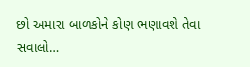છો અમારા બાળકોને કોણ ભણાવશે તેવા સવાલો…